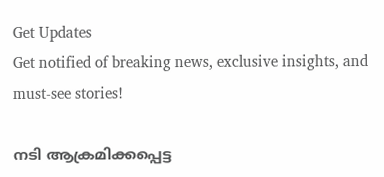Get Updates
Get notified of breaking news, exclusive insights, and must-see stories!

നടി ആക്രമിക്കപ്പെട്ട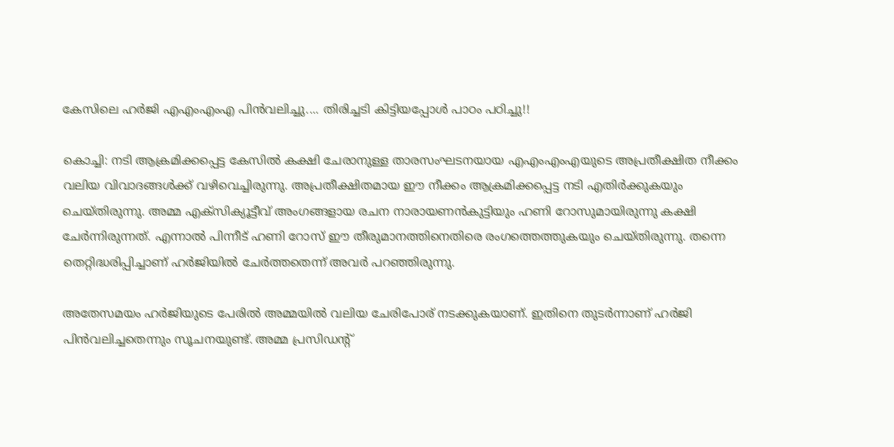കേസിലെ ഹര്‍ജി എഎംഎംഎ പിന്‍വലിച്ചു.... തിരിച്ചടി കിട്ടിയപ്പോള്‍ പാഠം പഠിച്ചു!!

കൊച്ചി: നടി ആക്രമിക്കപ്പെട്ട കേസില്‍ കക്ഷി ചേരാനുള്ള താരസംഘടനയായ എഎംഎംഎയുടെ അപ്രതീക്ഷിത നീക്കം വലിയ വിവാദങ്ങള്‍ക്ക് വഴിവെച്ചിരുന്നു. അപ്രതീക്ഷിതമായ ഈ നീക്കം ആക്രമിക്കപ്പെട്ട നടി എതിര്‍ക്കുകയും ചെയ്തിരുന്നു. അമ്മ എക്‌സിക്യൂട്ടീവ് അംഗങ്ങളായ രചന നാരായണന്‍കുട്ടിയും ഹണി റോസുമായിരുന്നു കക്ഷി ചേര്‍ന്നിരുന്നത്. എന്നാല്‍ പിന്നീട് ഹണി റോസ് ഈ തീരുമാനത്തിനെതിരെ രംഗത്തെത്തുകയും ചെയ്തിരുന്നു. തന്നെ തെറ്റിദ്ധരിപ്പിച്ചാണ് ഹര്‍ജിയില്‍ ചേര്‍ത്തതെന്ന് അവര്‍ പറഞ്ഞിരുന്നു.

അതേസമയം ഹര്‍ജിയുടെ പേരില്‍ അമ്മയില്‍ വലിയ ചേരിപോര് നടക്കുകയാണ്. ഇതിനെ തുടര്‍ന്നാണ് ഹര്‍ജി പിന്‍വലിച്ചതെന്നും സൂചനയുണ്ട്. അമ്മ പ്രസിഡന്റ്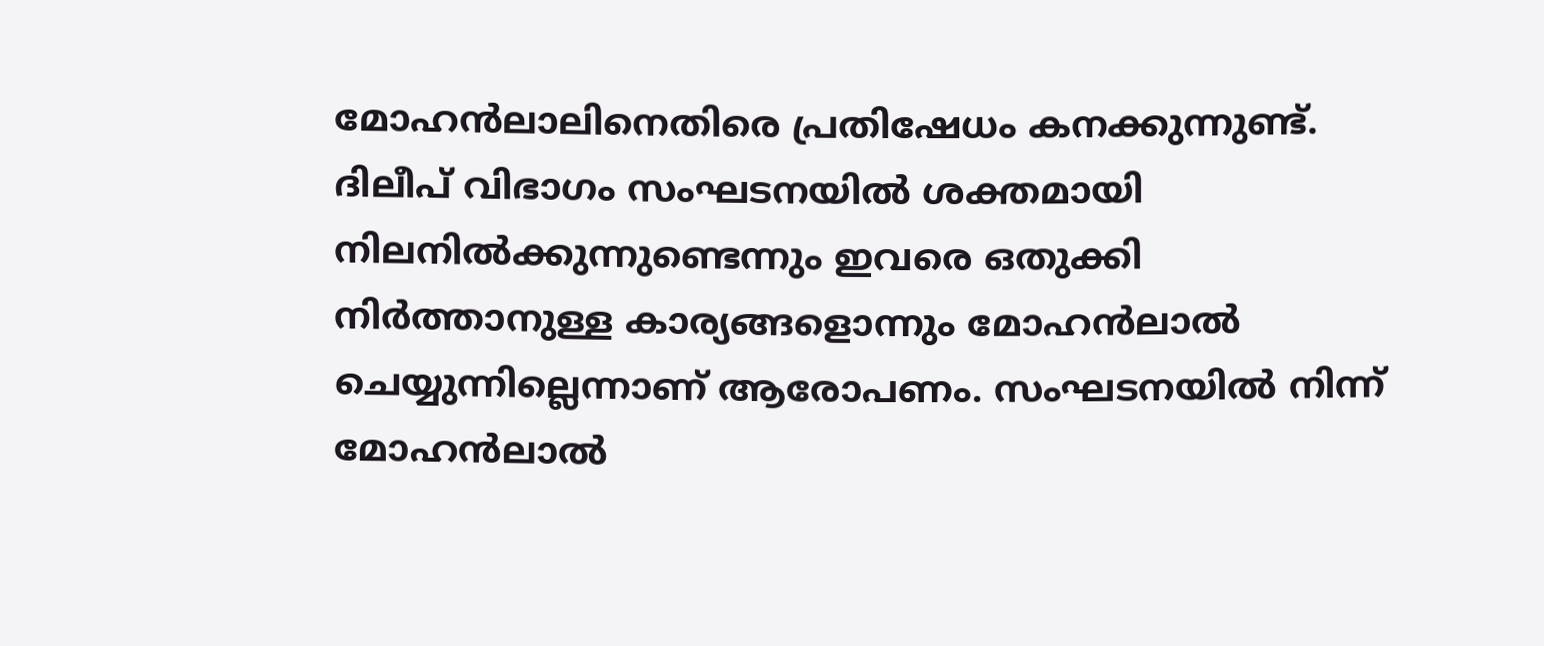മോഹന്‍ലാലിനെതിരെ പ്രതിഷേധം കനക്കുന്നുണ്ട്. ദിലീപ് വിഭാഗം സംഘടനയില്‍ ശക്തമായി നിലനില്‍ക്കുന്നുണ്ടെന്നും ഇവരെ ഒതുക്കി നിര്‍ത്താനുള്ള കാര്യങ്ങളൊന്നും മോഹന്‍ലാല്‍ ചെയ്യുന്നില്ലെന്നാണ് ആരോപണം. സംഘടനയില്‍ നിന്ന് മോഹന്‍ലാല്‍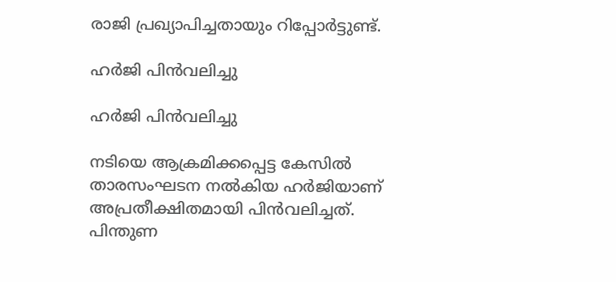രാജി പ്രഖ്യാപിച്ചതായും റിപ്പോര്‍ട്ടുണ്ട്.

ഹര്‍ജി പിന്‍വലിച്ചു

ഹര്‍ജി പിന്‍വലിച്ചു

നടിയെ ആക്രമിക്കപ്പെട്ട കേസില്‍ താരസംഘടന നല്‍കിയ ഹര്‍ജിയാണ് അപ്രതീക്ഷിതമായി പിന്‍വലിച്ചത്. പിന്തുണ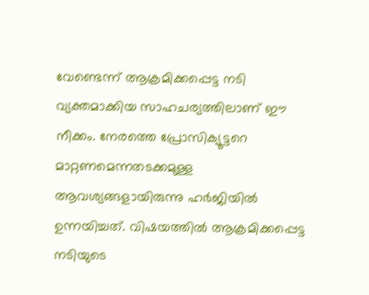വേണ്ടെന്ന് ആക്രമിക്കപ്പെട്ട നടി വ്യക്തമാക്കിയ സാഹചര്യത്തിലാണ് ഈ നീക്കം. നേരത്തെ പ്രോസിക്യൂട്ടറെ മാറ്റണമെന്നതടക്കമുള്ള ആവശ്യങ്ങളായിരുന്നു ഹര്‍ജിയില്‍ ഉന്നയിച്ചത്. വിഷയത്തില്‍ ആക്രമിക്കപ്പെട്ട നടിയുടെ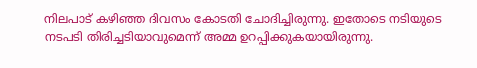നിലപാട് കഴിഞ്ഞ ദിവസം കോടതി ചോദിച്ചിരുന്നു. ഇതോടെ നടിയുടെ നടപടി തിരിച്ചടിയാവുമെന്ന് അമ്മ ഉറപ്പിക്കുകയായിരുന്നു.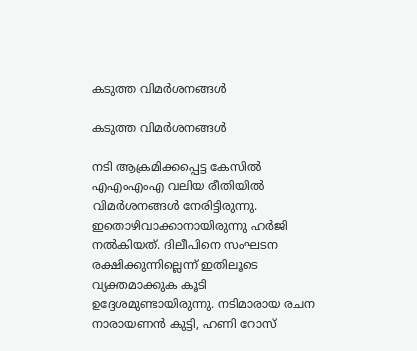കടുത്ത വിമര്‍ശനങ്ങള്‍

കടുത്ത വിമര്‍ശനങ്ങള്‍

നടി ആക്രമിക്കപ്പെട്ട കേസില്‍ എഎംഎംഎ വലിയ രീതിയില്‍ വിമര്‍ശനങ്ങള്‍ നേരിട്ടിരുന്നു. ഇതൊഴിവാക്കാനായിരുന്നു ഹര്‍ജി നല്‍കിയത്. ദിലീപിനെ സംഘടന രക്ഷിക്കുന്നില്ലെന്ന് ഇതിലൂടെ വ്യക്തമാക്കുക കൂടി ഉദ്ദേശമുണ്ടായിരുന്നു. നടിമാരായ രചന നാരായണന്‍ കുട്ടി, ഹണി റോസ്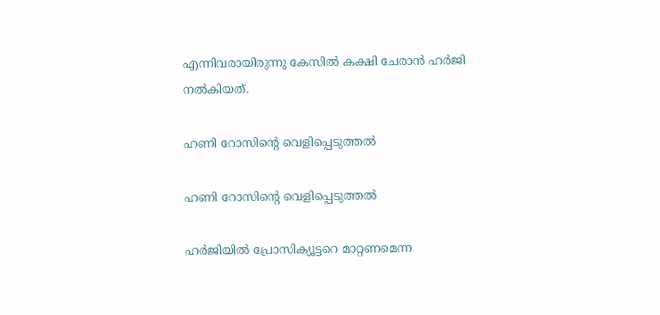എന്നിവരായിരുന്നു കേസില്‍ കക്ഷി ചേരാന്‍ ഹര്‍ജി നല്‍കിയത്.

ഹണി റോസിന്റെ വെളിപ്പെടുത്തല്‍

ഹണി റോസിന്റെ വെളിപ്പെടുത്തല്‍

ഹര്‍ജിയില്‍ പ്രോസിക്യൂട്ടറെ മാറ്റണമെന്ന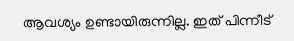ആവശ്യം ഉണ്ടായിരുന്നില്ല. ഇത് പിന്നീട്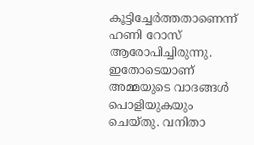കൂട്ടിച്ചേര്‍ത്തതാണെന്ന് ഹണി റോസ് ആരോപിച്ചിരുന്നു. ഇതോടെയാണ് അമ്മയുടെ വാദങ്ങള്‍ പൊളിയുകയും ചെയ്തു. വനിതാ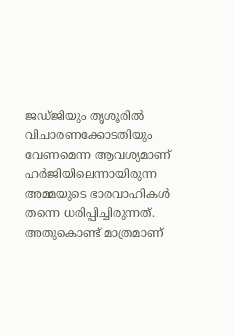ജഡ്ജിയും തൃശൂരില്‍ വിചാരണക്കോടതിയും വേണമെന്ന ആവശ്യമാണ് ഹര്‍ജിയിലെന്നായിരുന്ന അമ്മയുടെ ഭാരവാഹികള്‍ തന്നെ ധരിപ്പിച്ചിരുന്നത്. അതുകൊണ്ട് മാത്രമാണ്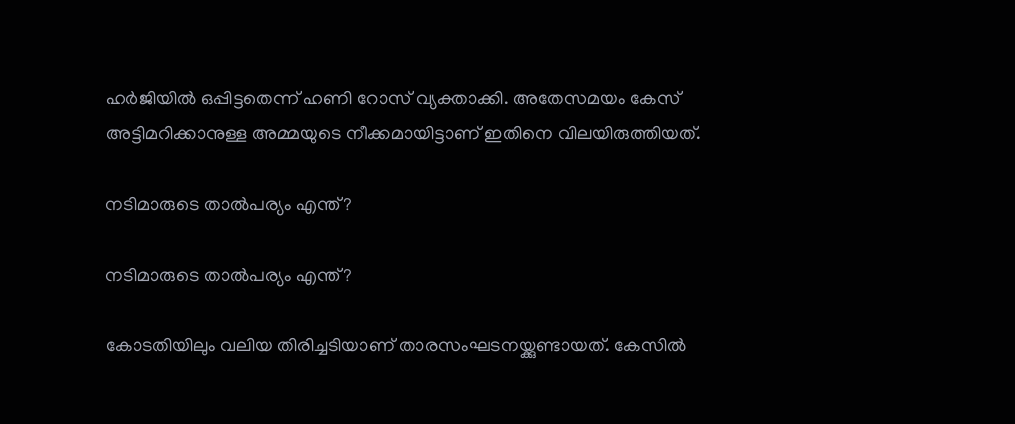ഹര്‍ജിയില്‍ ഒപ്പിട്ടതെന്ന് ഹണി റോസ് വ്യക്താക്കി. അതേസമയം കേസ് അട്ടിമറിക്കാനുള്ള അമ്മയുടെ നീക്കമായിട്ടാണ് ഇതിനെ വിലയിരുത്തിയത്.

നടിമാരുടെ താല്‍പര്യം എന്ത്?

നടിമാരുടെ താല്‍പര്യം എന്ത്?

കോടതിയിലും വലിയ തിരിച്ചടിയാണ് താരസംഘടനയ്ക്കുണ്ടായത്. കേസില്‍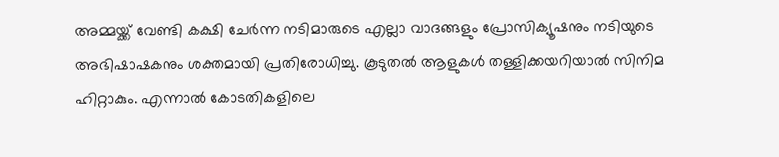അമ്മയ്ക്ക് വേണ്ടി കക്ഷി ചേര്‍ന്ന നടിമാരുടെ എല്ലാ വാദങ്ങളും പ്രോസിക്യൂഷനും നടിയുടെ അഭിഷാഷകനും ശക്തമായി പ്രതിരോധിച്ചു. കൂടുതല്‍ ആളുകള്‍ തള്ളിക്കയറിയാല്‍ സിനിമ ഹിറ്റാകും. എന്നാല്‍ കോടതികളിലെ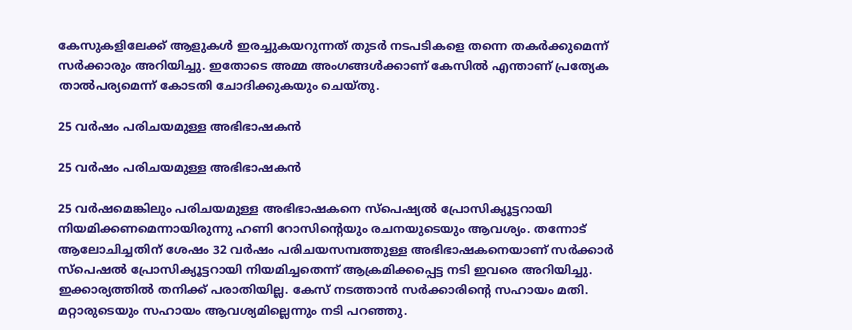കേസുകളിലേക്ക് ആളുകള്‍ ഇരച്ചുകയറുന്നത് തുടര്‍ നടപടികളെ തന്നെ തകര്‍ക്കുമെന്ന് സര്‍ക്കാരും അറിയിച്ചു. ഇതോടെ അമ്മ അംഗങ്ങള്‍ക്കാണ് കേസില്‍ എന്താണ് പ്രത്യേക താല്‍പര്യമെന്ന് കോടതി ചോദിക്കുകയും ചെയ്തു.

25 വര്‍ഷം പരിചയമുള്ള അഭിഭാഷകന്‍

25 വര്‍ഷം പരിചയമുള്ള അഭിഭാഷകന്‍

25 വര്‍ഷമെങ്കിലും പരിചയമുള്ള അഭിഭാഷകനെ സ്‌പെഷ്യല്‍ പ്രോസിക്യൂട്ടറായി നിയമിക്കണമെന്നായിരുന്നു ഹണി റോസിന്റെയും രചനയുടെയും ആവശ്യം. തന്നോട് ആലോചിച്ചതിന് ശേഷം 32 വര്‍ഷം പരിചയസമ്പത്തുള്ള അഭിഭാഷകനെയാണ് സര്‍ക്കാര്‍ സ്‌പെഷല്‍ പ്രോസിക്യൂട്ടറായി നിയമിച്ചതെന്ന് ആക്രമിക്കപ്പെട്ട നടി ഇവരെ അറിയിച്ചു. ഇക്കാര്യത്തില്‍ തനിക്ക് പരാതിയില്ല. കേസ് നടത്താന്‍ സര്‍ക്കാരിന്റെ സഹായം മതി. മറ്റാരുടെയും സഹായം ആവശ്യമില്ലെന്നും നടി പറഞ്ഞു.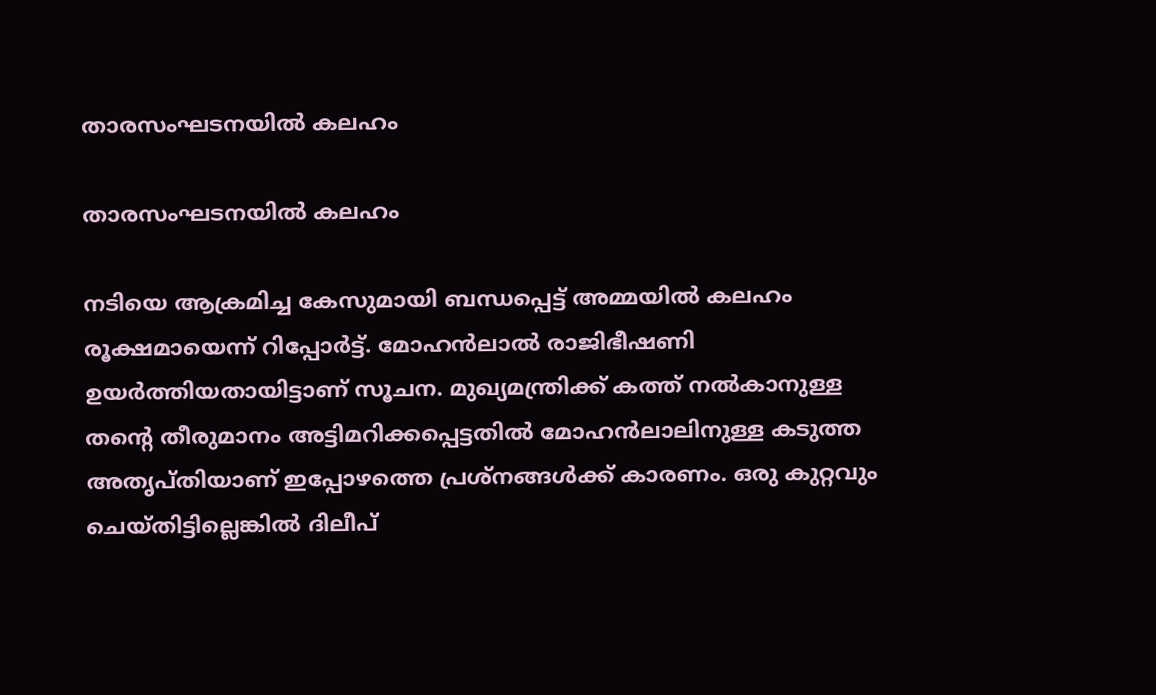താരസംഘടനയില്‍ കലഹം

താരസംഘടനയില്‍ കലഹം

നടിയെ ആക്രമിച്ച കേസുമായി ബന്ധപ്പെട്ട് അമ്മയില്‍ കലഹം രൂക്ഷമായെന്ന് റിപ്പോര്‍ട്ട്. മോഹന്‍ലാല്‍ രാജിഭീഷണി ഉയര്‍ത്തിയതായിട്ടാണ് സൂചന. മുഖ്യമന്ത്രിക്ക് കത്ത് നല്‍കാനുള്ള തന്റെ തീരുമാനം അട്ടിമറിക്കപ്പെട്ടതില്‍ മോഹന്‍ലാലിനുള്ള കടുത്ത അതൃപ്തിയാണ് ഇപ്പോഴത്തെ പ്രശ്‌നങ്ങള്‍ക്ക് കാരണം. ഒരു കുറ്റവും ചെയ്തിട്ടില്ലെങ്കില്‍ ദിലീപ്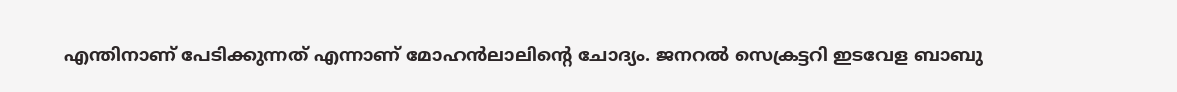എന്തിനാണ് പേടിക്കുന്നത് എന്നാണ് മോഹന്‍ലാലിന്റെ ചോദ്യം. ജനറല്‍ സെക്രട്ടറി ഇടവേള ബാബു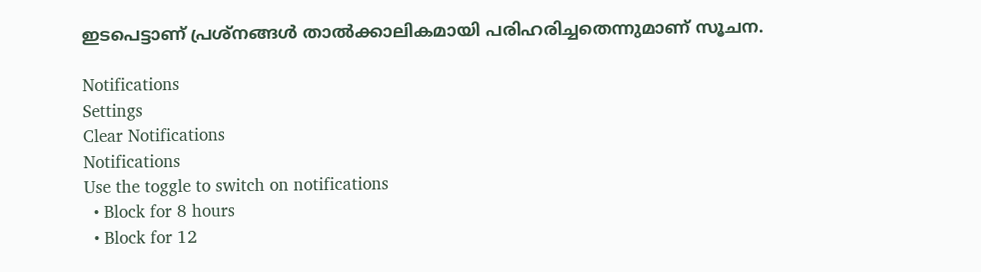ഇടപെട്ടാണ് പ്രശ്‌നങ്ങള്‍ താല്‍ക്കാലികമായി പരിഹരിച്ചതെന്നുമാണ് സൂചന.

Notifications
Settings
Clear Notifications
Notifications
Use the toggle to switch on notifications
  • Block for 8 hours
  • Block for 12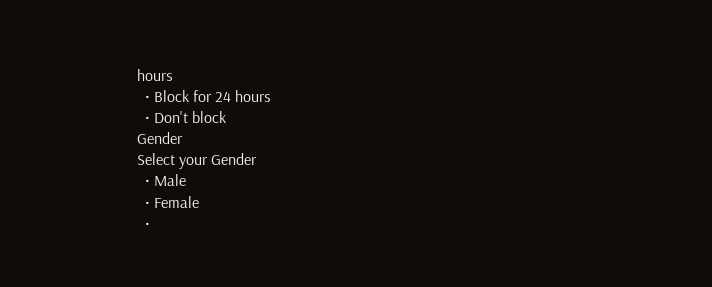hours
  • Block for 24 hours
  • Don't block
Gender
Select your Gender
  • Male
  • Female
  •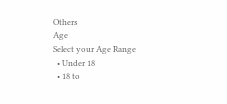Others
Age
Select your Age Range
  • Under 18
  • 18 to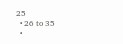25
  • 26 to 35
  •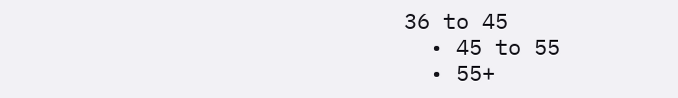36 to 45
  • 45 to 55
  • 55+